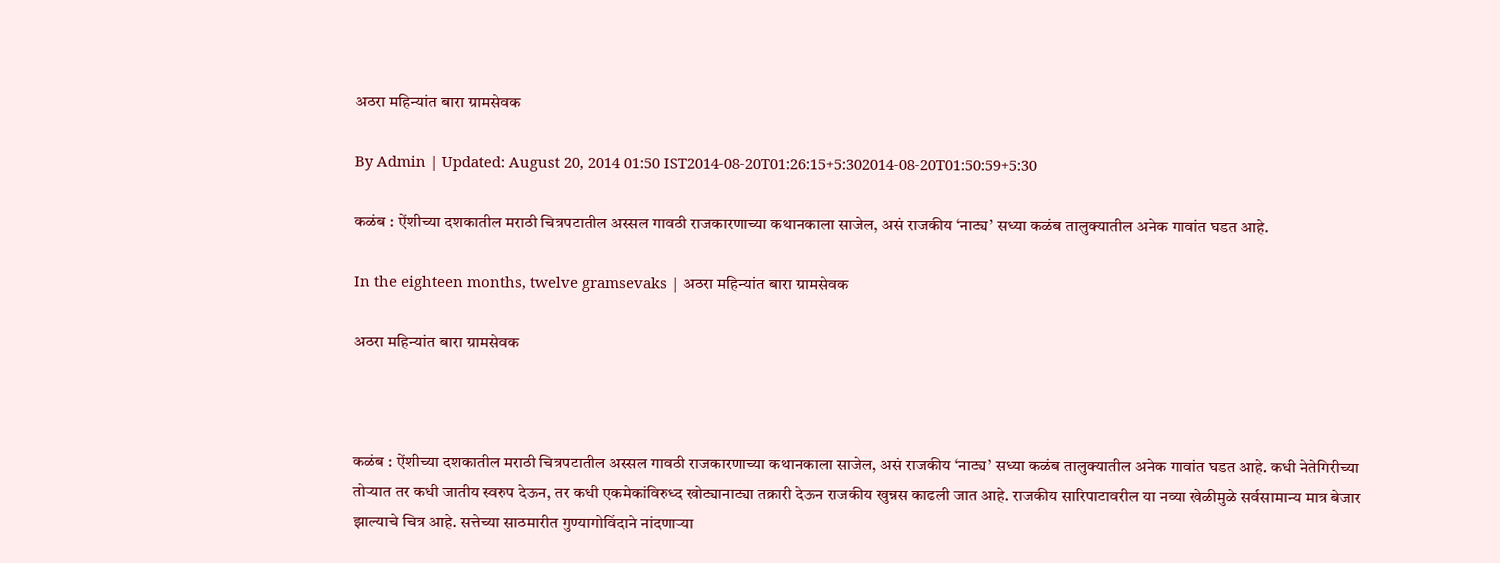अठरा महिन्यांत बारा ग्रामसेवक

By Admin | Updated: August 20, 2014 01:50 IST2014-08-20T01:26:15+5:302014-08-20T01:50:59+5:30

कळंब : ऐंशीच्या दशकातील मराठी चित्रपटातील अस्सल गावठी राजकारणाच्या कथानकाला साजेल, असं राजकीय ‘नाट्य’ सध्या कळंब तालुक्यातील अनेक गावांत घडत आहे.

In the eighteen months, twelve gramsevaks | अठरा महिन्यांत बारा ग्रामसेवक

अठरा महिन्यांत बारा ग्रामसेवक



कळंब : ऐंशीच्या दशकातील मराठी चित्रपटातील अस्सल गावठी राजकारणाच्या कथानकाला साजेल, असं राजकीय ‘नाट्य’ सध्या कळंब तालुक्यातील अनेक गावांत घडत आहे. कधी नेतेगिरीच्या तोऱ्यात तर कधी जातीय स्वरुप देऊन, तर कधी एकमेकांविरुध्द खोट्यानाट्या तक्रारी देऊन राजकीय खुन्नस काढली जात आहे. राजकीय सारिपाटावरील या नव्या खेळीमुळे सर्वसामान्य मात्र बेजार झाल्याचे चित्र आहे. सत्तेच्या साठमारीत गुण्यागोविंदाने नांदणाऱ्या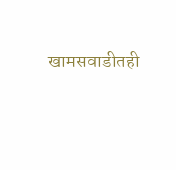खामसवाडीतही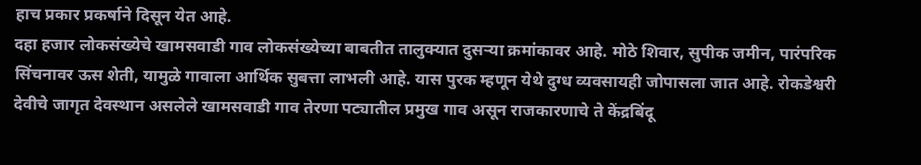हाच प्रकार प्रकर्षाने दिसून येत आहे.
दहा हजार लोकसंख्येचे खामसवाडी गाव लोकसंख्येच्या बाबतीत तालुक्यात दुसऱ्या क्रमांकावर आहे. मोठे शिवार, सुपीक जमीन, पारंपरिक सिंचनावर ऊस शेती, यामुळे गावाला आर्थिक सुबत्ता लाभली आहे. यास पुरक म्हणून येथे दुग्ध व्यवसायही जोपासला जात आहे. रोकडेश्वरी देवीचे जागृत देवस्थान असलेले खामसवाडी गाव तेरणा पट्यातील प्रमुख गाव असून राजकारणाचे ते केंद्रबिंदू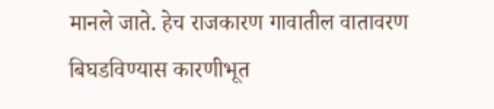मानले जाते. हेच राजकारण गावातील वातावरण बिघडविण्यास कारणीभूत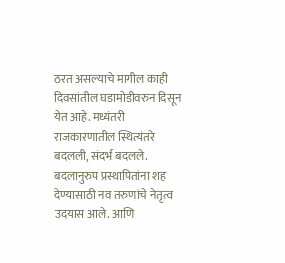ठरत असल्याचे मागील काही दिवसांतील घडामोडीवरुन दिसून येत आहे. मध्यंतरी राजकारणातील स्थित्यंतरे बदलली, संदर्भ बदलले. बदलानुरुप प्रस्थापितांना शह देण्यासाठी नव तरुणांचे नेतृत्व उदयास आले. आणि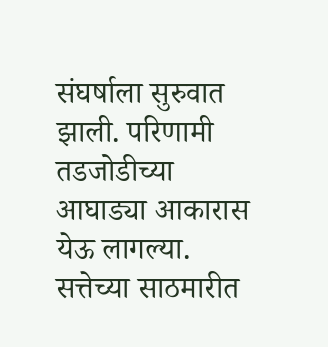संघर्षाला सुरुवात झाली. परिणामी तडजोडीच्या आघाड्या आकारास येऊ लागल्या. सत्तेच्या साठमारीत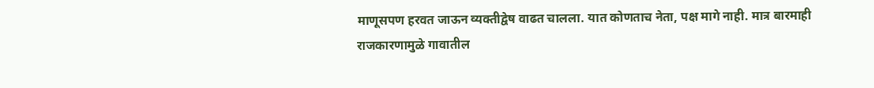माणूसपण हरवत जाऊन व्यक्तीद्वेष वाढत चालला. यात कोणताच नेता, पक्ष मागे नाही. मात्र बारमाही राजकारणामुळे गावातील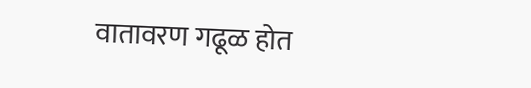वातावरण गढूळ होत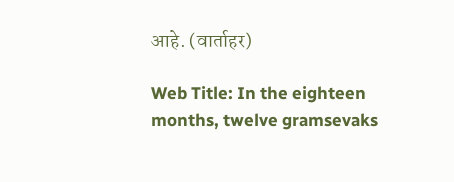आहे. (वार्ताहर)

Web Title: In the eighteen months, twelve gramsevaks